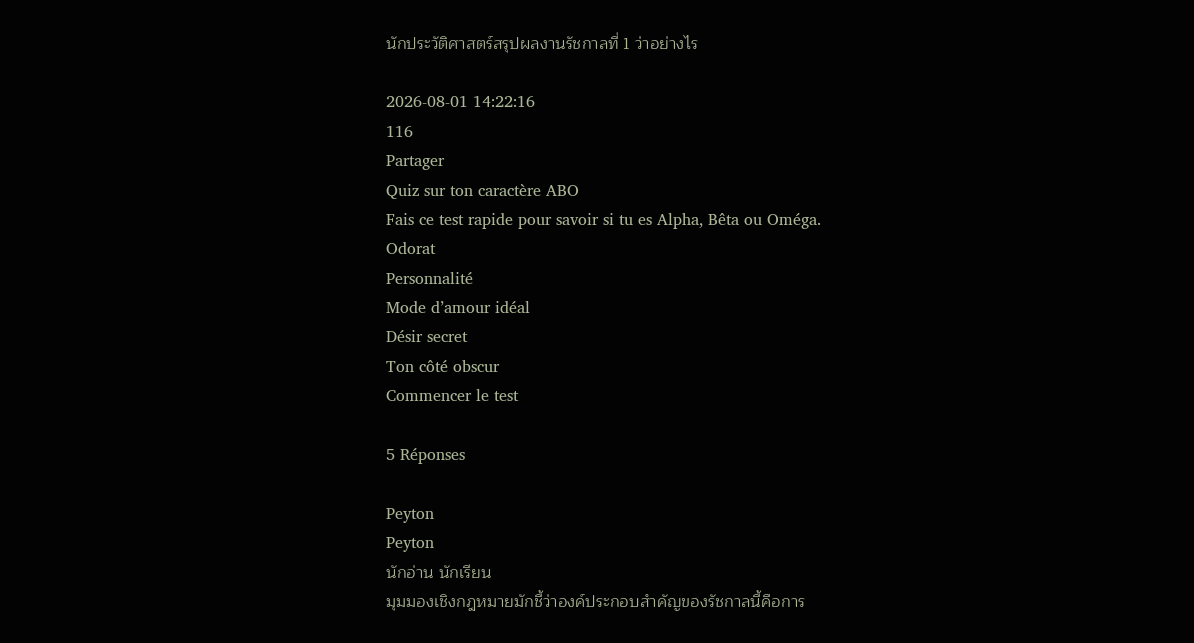นักประวัติศาสตร์สรุปผลงานรัชกาลที่ 1 ว่าอย่างไร

2026-08-01 14:22:16
116
Partager
Quiz sur ton caractère ABO
Fais ce test rapide pour savoir si tu es Alpha, Bêta ou Oméga.
Odorat
Personnalité
Mode d’amour idéal
Désir secret
Ton côté obscur
Commencer le test

5 Réponses

Peyton
Peyton
นักอ่าน นักเรียน
มุมมองเชิงกฎหมายมักชี้ว่าองค์ประกอบสำคัญของรัชกาลนี้คือการ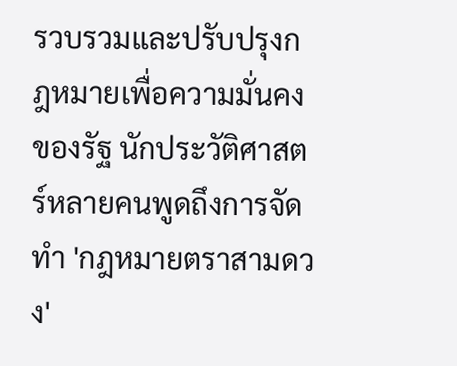รวบรวมและปรับปรุงกฎหมายเพื่อความมั่นคงของรัฐ นักประวัติศาสตร์หลายคนพูดถึงการจัดทำ 'กฎหมายตราสามดวง'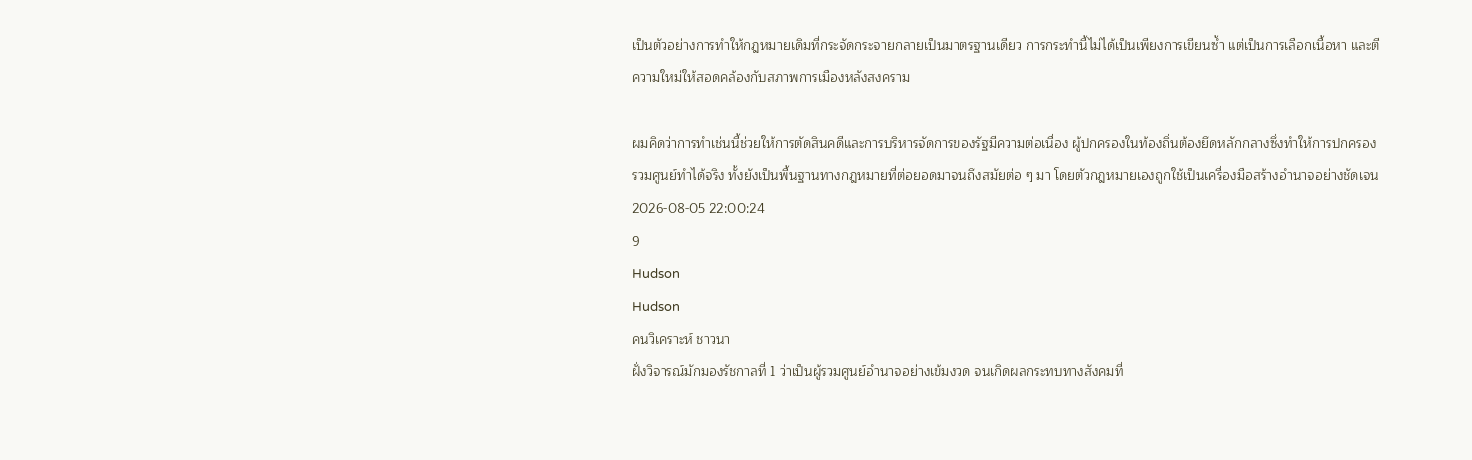เป็นตัวอย่างการทำให้กฎหมายเดิมที่กระจัดกระจายกลายเป็นมาตรฐานเดียว การกระทำนี้ไม่ได้เป็นเพียงการเขียนซ้ำ แต่เป็นการเลือกเนื้อหา และตีความใหม่ให้สอดคล้องกับสภาพการเมืองหลังสงคราม

ผมคิดว่าการทำเช่นนี้ช่วยให้การตัดสินคดีและการบริหารจัดการของรัฐมีความต่อเนื่อง ผู้ปกครองในท้องถิ่นต้องยึดหลักกลางซึ่งทำให้การปกครองรวมศูนย์ทำได้จริง ทั้งยังเป็นพื้นฐานทางกฎหมายที่ต่อยอดมาจนถึงสมัยต่อ ๆ มา โดยตัวกฎหมายเองถูกใช้เป็นเครื่องมือสร้างอำนาจอย่างชัดเจน
2026-08-05 22:00:24
9
Hudson
Hudson
คนวิเคราะห์ ชาวนา
ฝั่งวิจารณ์มักมองรัชกาลที่ 1 ว่าเป็นผู้รวมศูนย์อำนาจอย่างเข้มงวด จนเกิดผลกระทบทางสังคมที่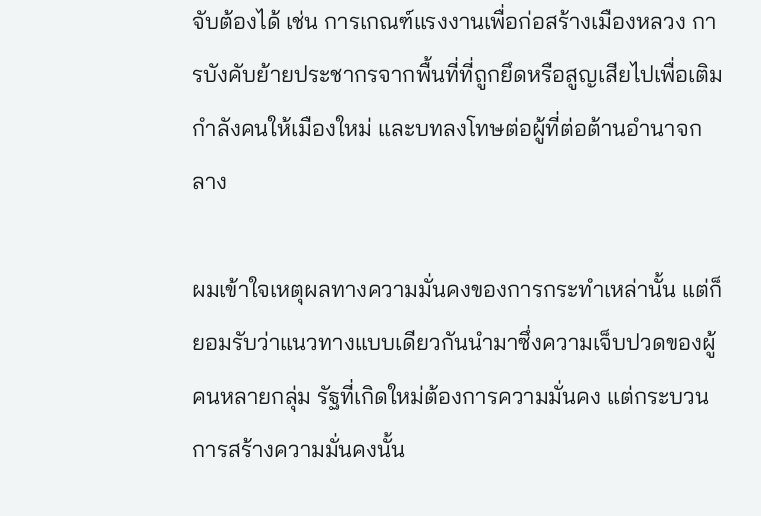จับต้องได้ เช่น การเกณฑ์แรงงานเพื่อก่อสร้างเมืองหลวง การบังคับย้ายประชากรจากพื้นที่ที่ถูกยึดหรือสูญเสียไปเพื่อเติมกำลังคนให้เมืองใหม่ และบทลงโทษต่อผู้ที่ต่อต้านอำนาจกลาง

ผมเข้าใจเหตุผลทางความมั่นคงของการกระทำเหล่านั้น แต่ก็ยอมรับว่าแนวทางแบบเดียวกันนำมาซึ่งความเจ็บปวดของผู้คนหลายกลุ่ม รัฐที่เกิดใหม่ต้องการความมั่นคง แต่กระบวนการสร้างความมั่นคงนั้น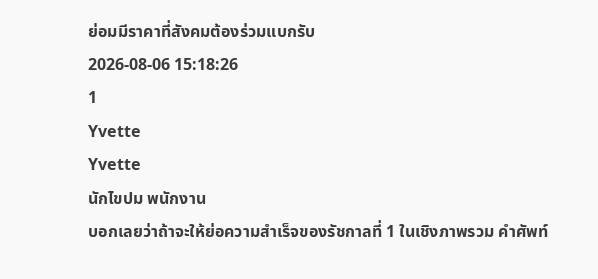ย่อมมีราคาที่สังคมต้องร่วมแบกรับ
2026-08-06 15:18:26
1
Yvette
Yvette
นักไขปม พนักงาน
บอกเลยว่าถ้าจะให้ย่อความสำเร็จของรัชกาลที่ 1 ในเชิงภาพรวม คำศัพท์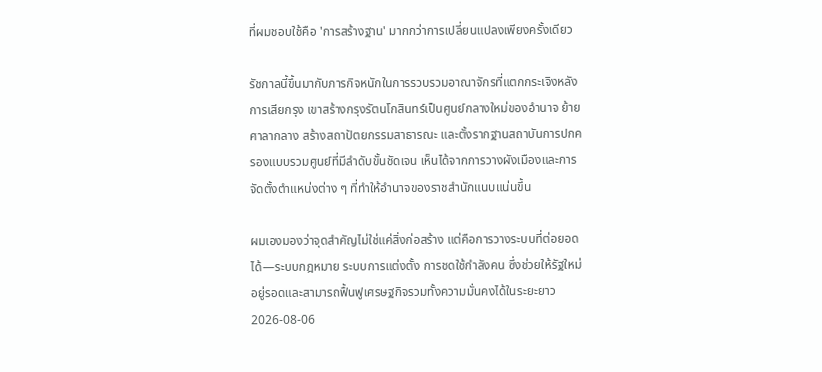ที่ผมชอบใช้คือ 'การสร้างฐาน' มากกว่าการเปลี่ยนแปลงเพียงครั้งเดียว

รัชกาลนี้ขึ้นมากับภารกิจหนักในการรวบรวมอาณาจักรที่แตกกระเจิงหลังการเสียกรุง เขาสร้างกรุงรัตนโกสินทร์เป็นศูนย์กลางใหม่ของอำนาจ ย้ายศาลากลาง สร้างสถาปัตยกรรมสาธารณะ และตั้งรากฐานสถาบันการปกครองแบบรวมศูนย์ที่มีลำดับขั้นชัดเจน เห็นได้จากการวางผังเมืองและการจัดตั้งตำแหน่งต่าง ๆ ที่ทำให้อำนาจของราชสำนักแนบแน่นขึ้น

ผมเองมองว่าจุดสำคัญไม่ใช่แค่สิ่งก่อสร้าง แต่คือการวางระบบที่ต่อยอดได้—ระบบกฎหมาย ระบบการแต่งตั้ง การชดใช้กำลังคน ซึ่งช่วยให้รัฐใหม่อยู่รอดและสามารถฟื้นฟูเศรษฐกิจรวมทั้งความมั่นคงได้ในระยะยาว
2026-08-06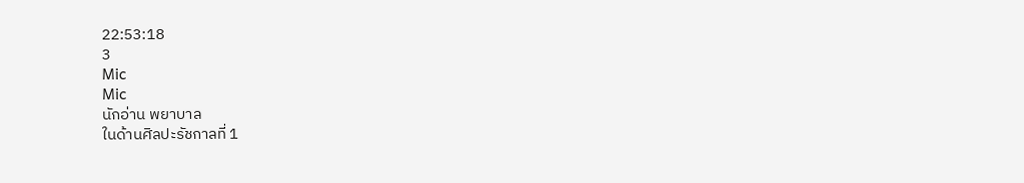22:53:18
3
Mic
Mic
นักอ่าน พยาบาล
ในด้านศิลปะรัชกาลที่ 1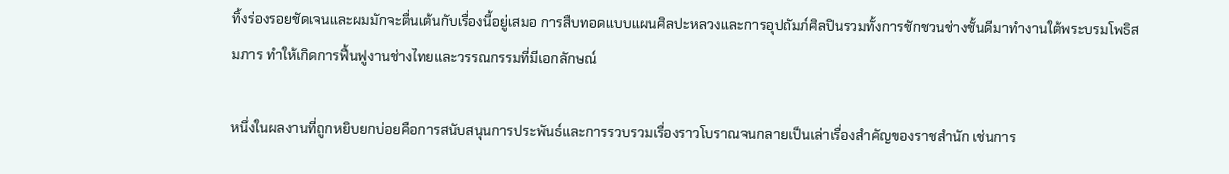ทิ้งร่องรอยชัดเจนและผมมักจะตื่นเต้นกับเรื่องนี้อยู่เสมอ การสืบทอดแบบแผนศิลปะหลวงและการอุปถัมภ์ศิลปินรวมทั้งการชักชวนช่างชั้นดีมาทำงานใต้พระบรมโพธิสมภาร ทำให้เกิดการฟื้นฟูงานช่างไทยและวรรณกรรมที่มีเอกลักษณ์

หนึ่งในผลงานที่ถูกหยิบยกบ่อยคือการสนับสนุนการประพันธ์และการรวบรวมเรื่องราวโบราณจนกลายเป็นเล่าเรื่องสำคัญของราชสำนัก เช่นการ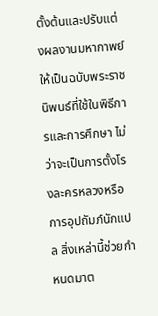ตั้งต้นและปรับแต่งผลงานมหากาพย์ให้เป็นฉบับพระราชนิพนธ์ที่ใช้ในพิธีการและการศึกษา ไม่ว่าจะเป็นการตั้งโรงละครหลวงหรือการอุปถัมภ์นักแปล สิ่งเหล่านี้ช่วยกำหนดมาต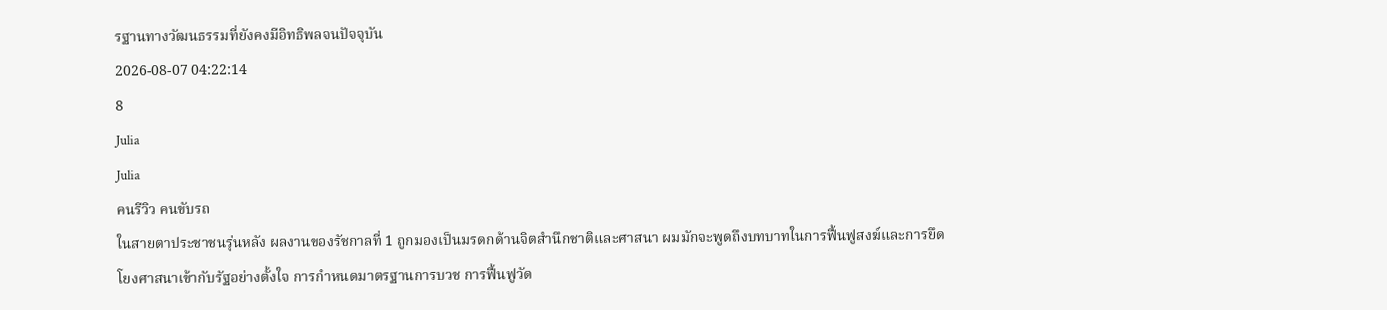รฐานทางวัฒนธรรมที่ยังคงมีอิทธิพลจนปัจจุบัน
2026-08-07 04:22:14
8
Julia
Julia
คนรีวิว คนขับรถ
ในสายตาประชาชนรุ่นหลัง ผลงานของรัชกาลที่ 1 ถูกมองเป็นมรดกด้านจิตสำนึกชาติและศาสนา ผมมักจะพูดถึงบทบาทในการฟื้นฟูสงฆ์และการยึดโยงศาสนาเข้ากับรัฐอย่างตั้งใจ การกำหนดมาตรฐานการบวช การฟื้นฟูวัด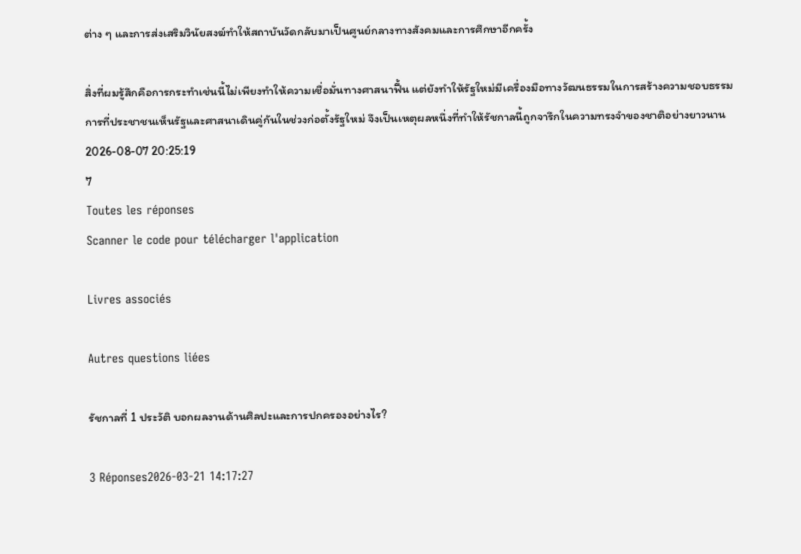ต่าง ๆ และการส่งเสริมวินัยสงฆ์ทำให้สถาบันวัดกลับมาเป็นศูนย์กลางทางสังคมและการศึกษาอีกครั้ง

สิ่งที่ผมรู้สึกคือการกระทำเช่นนี้ไม่เพียงทำให้ความเชื่อมั่นทางศาสนาฟื้น แต่ยังทำให้รัฐใหม่มีเครื่องมือทางวัฒนธรรมในการสร้างความชอบธรรม การที่ประชาชนเห็นรัฐและศาสนาเดินคู่กันในช่วงก่อตั้งรัฐใหม่ จึงเป็นเหตุผลหนึ่งที่ทำให้รัชกาลนี้ถูกจารึกในความทรงจำของชาติอย่างยาวนาน
2026-08-07 20:25:19
7
Toutes les réponses
Scanner le code pour télécharger l'application

Livres associés

Autres questions liées

รัชกาลที่ 1 ประวัติ บอกผลงานด้านศิลปะและการปกครองอย่างไร?

3 Réponses2026-03-21 14:17:27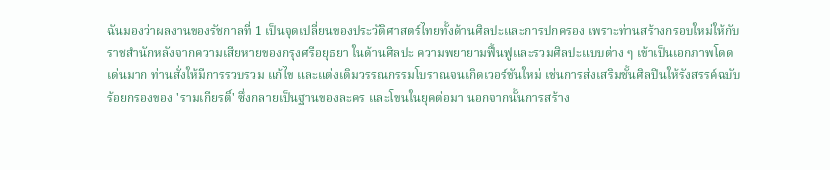ฉันมองว่าผลงานของรัชกาลที่ 1 เป็นจุดเปลี่ยนของประวัติศาสตร์ไทยทั้งด้านศิลปะและการปกครอง เพราะท่านสร้างกรอบใหม่ให้กับราชสำนักหลังจากความเสียหายของกรุงศรีอยุธยา ในด้านศิลปะ ความพยายามฟื้นฟูและรวมศิลปะแบบต่าง ๆ เข้าเป็นเอกภาพโดดเด่นมาก ท่านสั่งให้มีการรวบรวม แก้ไข และแต่งเติมวรรณกรรมโบราณจนเกิดเวอร์ชันใหม่ เช่นการส่งเสริมชั้นศิลปินให้รังสรรค์ฉบับร้อยกรองของ 'รามเกียรติ์' ซึ่งกลายเป็นฐานของละคร และโขนในยุคต่อมา นอกจากนั้นการสร้าง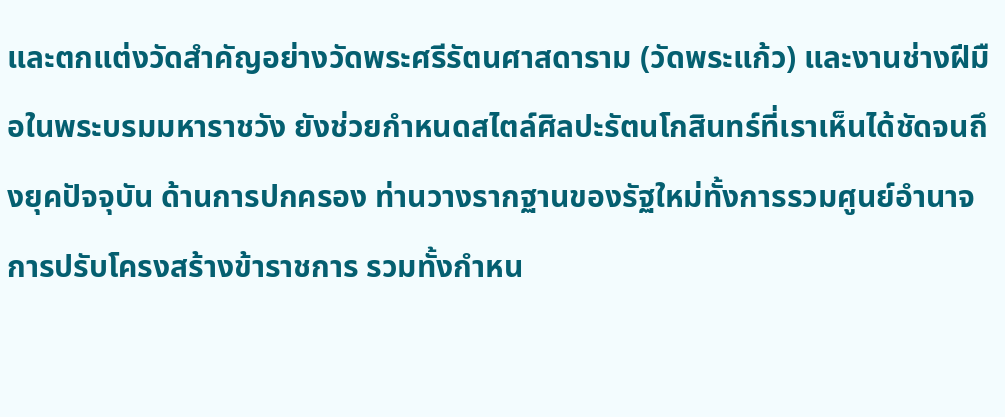และตกแต่งวัดสำคัญอย่างวัดพระศรีรัตนศาสดาราม (วัดพระแก้ว) และงานช่างฝีมือในพระบรมมหาราชวัง ยังช่วยกำหนดสไตล์ศิลปะรัตนโกสินทร์ที่เราเห็นได้ชัดจนถึงยุคปัจจุบัน ด้านการปกครอง ท่านวางรากฐานของรัฐใหม่ทั้งการรวมศูนย์อำนาจ การปรับโครงสร้างข้าราชการ รวมทั้งกำหน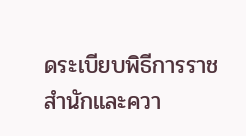ดระเบียบพิธีการราชสำนักและควา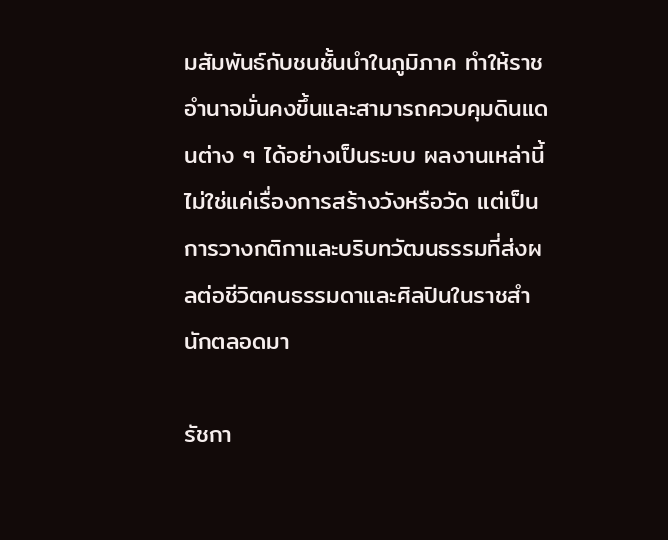มสัมพันธ์กับชนชั้นนำในภูมิภาค ทำให้ราชอำนาจมั่นคงขึ้นและสามารถควบคุมดินแดนต่าง ๆ ได้อย่างเป็นระบบ ผลงานเหล่านี้ไม่ใช่แค่เรื่องการสร้างวังหรือวัด แต่เป็นการวางกติกาและบริบทวัฒนธรรมที่ส่งผลต่อชีวิตคนธรรมดาและศิลปินในราชสำนักตลอดมา

รัชกา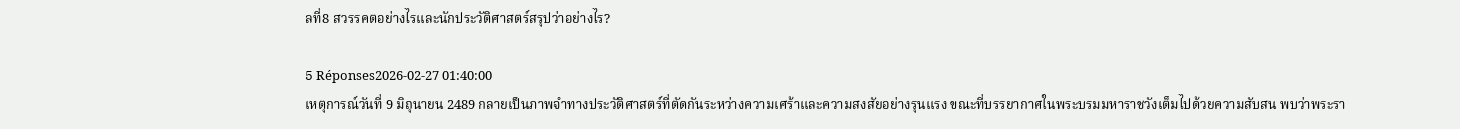ลที่8 สวรรคตอย่างไรและนักประวัติศาสตร์สรุปว่าอย่างไร?

5 Réponses2026-02-27 01:40:00
เหตุการณ์วันที่ 9 มิถุนายน 2489 กลายเป็นภาพจำทางประวัติศาสตร์ที่ตัดกันระหว่างความเศร้าและความสงสัยอย่างรุนแรง ขณะที่บรรยากาศในพระบรมมหาราชวังเต็มไปด้วยความสับสน พบว่าพระรา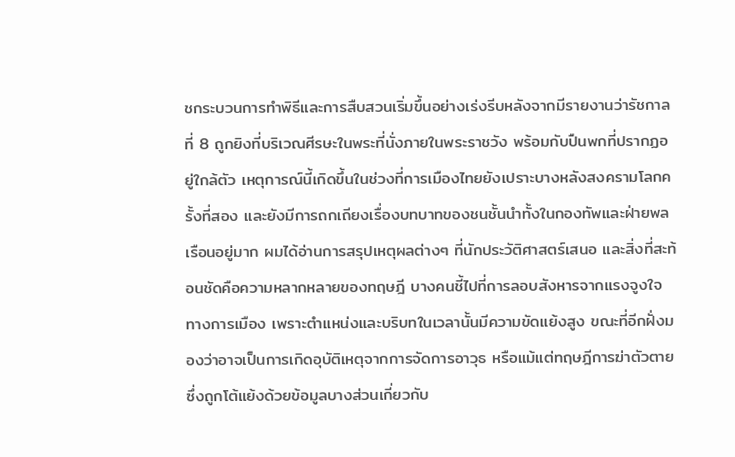ชกระบวนการทำพิธีและการสืบสวนเริ่มขึ้นอย่างเร่งรีบหลังจากมีรายงานว่ารัชกาลที่ 8 ถูกยิงที่บริเวณศีรษะในพระที่นั่งภายในพระราชวัง พร้อมกับปืนพกที่ปรากฏอยู่ใกล้ตัว เหตุการณ์นี้เกิดขึ้นในช่วงที่การเมืองไทยยังเปราะบางหลังสงครามโลกครั้งที่สอง และยังมีการถกเถียงเรื่องบทบาทของชนชั้นนำทั้งในกองทัพและฝ่ายพลเรือนอยู่มาก ผมได้อ่านการสรุปเหตุผลต่างๆ ที่นักประวัติศาสตร์เสนอ และสิ่งที่สะท้อนชัดคือความหลากหลายของทฤษฎี บางคนชี้ไปที่การลอบสังหารจากแรงจูงใจทางการเมือง เพราะตำแหน่งและบริบทในเวลานั้นมีความขัดแย้งสูง ขณะที่อีกฝั่งมองว่าอาจเป็นการเกิดอุบัติเหตุจากการจัดการอาวุธ หรือแม้แต่ทฤษฎีการฆ่าตัวตายซึ่งถูกโต้แย้งด้วยข้อมูลบางส่วนเกี่ยวกับ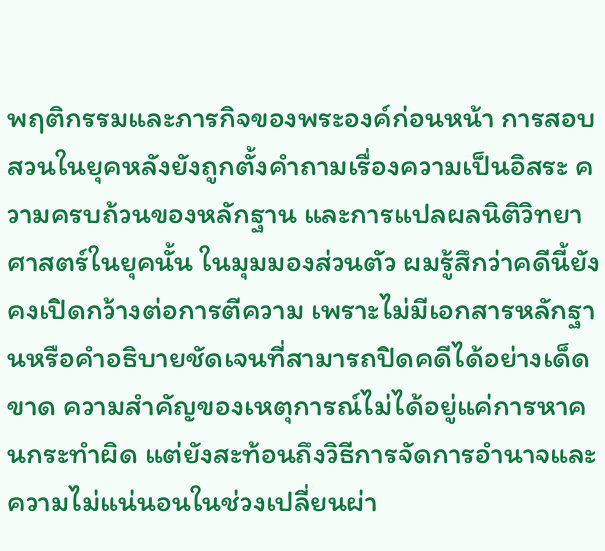พฤติกรรมและภารกิจของพระองค์ก่อนหน้า การสอบสวนในยุคหลังยังถูกตั้งคำถามเรื่องความเป็นอิสระ ความครบถ้วนของหลักฐาน และการแปลผลนิติวิทยาศาสตร์ในยุคนั้น ในมุมมองส่วนตัว ผมรู้สึกว่าคดีนี้ยังคงเปิดกว้างต่อการตีความ เพราะไม่มีเอกสารหลักฐานหรือคำอธิบายชัดเจนที่สามารถปิดคดีได้อย่างเด็ดขาด ความสำคัญของเหตุการณ์ไม่ได้อยู่แค่การหาคนกระทำผิด แต่ยังสะท้อนถึงวิธีการจัดการอำนาจและความไม่แน่นอนในช่วงเปลี่ยนผ่า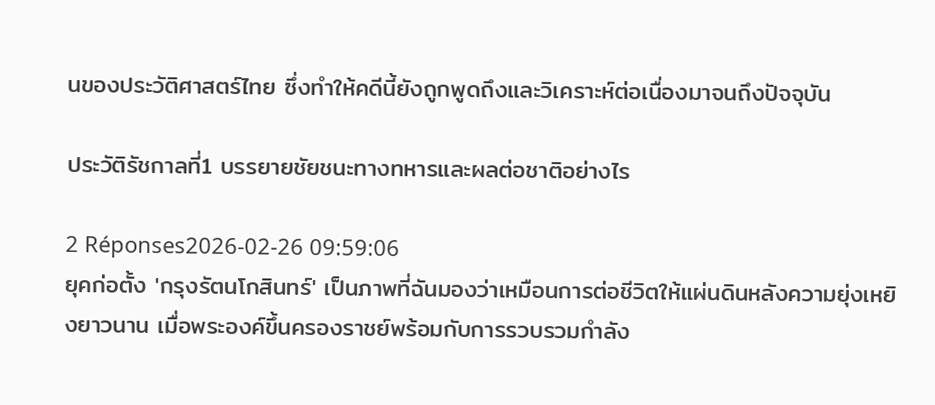นของประวัติศาสตร์ไทย ซึ่งทำให้คดีนี้ยังถูกพูดถึงและวิเคราะห์ต่อเนื่องมาจนถึงปัจจุบัน

ประวัติรัชกาลที่1 บรรยายชัยชนะทางทหารและผลต่อชาติอย่างไร

2 Réponses2026-02-26 09:59:06
ยุคก่อตั้ง 'กรุงรัตนโกสินทร์' เป็นภาพที่ฉันมองว่าเหมือนการต่อชีวิตให้แผ่นดินหลังความยุ่งเหยิงยาวนาน เมื่อพระองค์ขึ้นครองราชย์พร้อมกับการรวบรวมกำลัง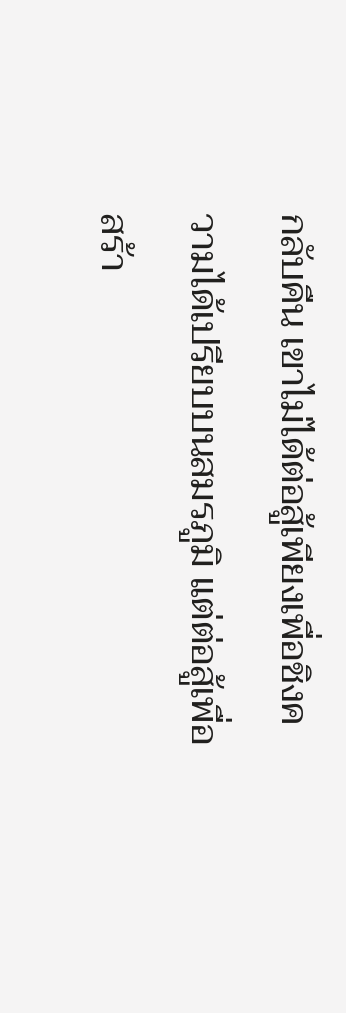กลับคืน เขาไม่ได้ต่อสู้เพียงเพื่อชิงความได้เปรียบบนสมรภูมิ แต่ต่อสู้เพื่อสร้า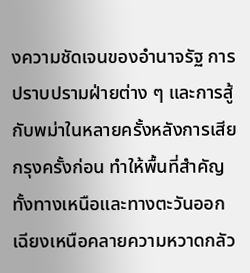งความชัดเจนของอำนาจรัฐ การปราบปรามฝ่ายต่าง ๆ และการสู้กับพม่าในหลายครั้งหลังการเสียกรุงครั้งก่อน ทำให้พื้นที่สำคัญทั้งทางเหนือและทางตะวันออกเฉียงเหนือคลายความหวาดกลัว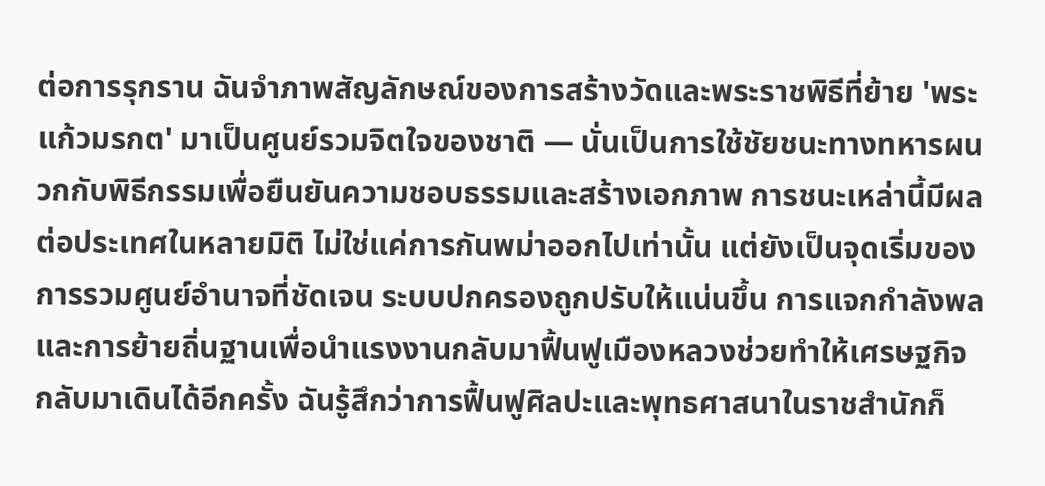ต่อการรุกราน ฉันจำภาพสัญลักษณ์ของการสร้างวัดและพระราชพิธีที่ย้าย 'พระแก้วมรกต' มาเป็นศูนย์รวมจิตใจของชาติ — นั่นเป็นการใช้ชัยชนะทางทหารผนวกกับพิธีกรรมเพื่อยืนยันความชอบธรรมและสร้างเอกภาพ การชนะเหล่านี้มีผลต่อประเทศในหลายมิติ ไม่ใช่แค่การกันพม่าออกไปเท่านั้น แต่ยังเป็นจุดเริ่มของการรวมศูนย์อำนาจที่ชัดเจน ระบบปกครองถูกปรับให้แน่นขึ้น การแจกกำลังพลและการย้ายถิ่นฐานเพื่อนำแรงงานกลับมาฟื้นฟูเมืองหลวงช่วยทำให้เศรษฐกิจกลับมาเดินได้อีกครั้ง ฉันรู้สึกว่าการฟื้นฟูศิลปะและพุทธศาสนาในราชสำนักก็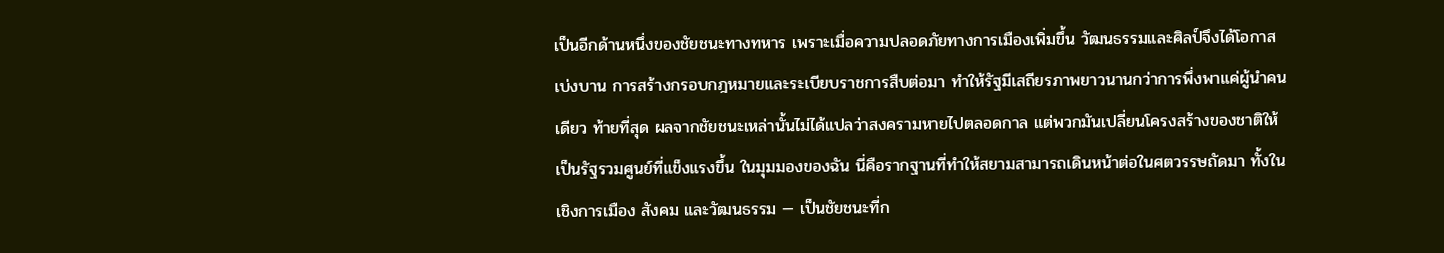เป็นอีกด้านหนึ่งของชัยชนะทางทหาร เพราะเมื่อความปลอดภัยทางการเมืองเพิ่มขึ้น วัฒนธรรมและศิลป์จึงได้โอกาสเบ่งบาน การสร้างกรอบกฎหมายและระเบียบราชการสืบต่อมา ทำให้รัฐมีเสถียรภาพยาวนานกว่าการพึ่งพาแค่ผู้นำคนเดียว ท้ายที่สุด ผลจากชัยชนะเหล่านั้นไม่ได้แปลว่าสงครามหายไปตลอดกาล แต่พวกมันเปลี่ยนโครงสร้างของชาติให้เป็นรัฐรวมศูนย์ที่แข็งแรงขึ้น ในมุมมองของฉัน นี่คือรากฐานที่ทำให้สยามสามารถเดินหน้าต่อในศตวรรษถัดมา ทั้งในเชิงการเมือง สังคม และวัฒนธรรม — เป็นชัยชนะที่ก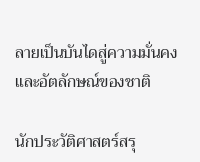ลายเป็นบันไดสู่ความมั่นคงและอัตลักษณ์ของชาติ

นักประวัติศาสตร์สรุ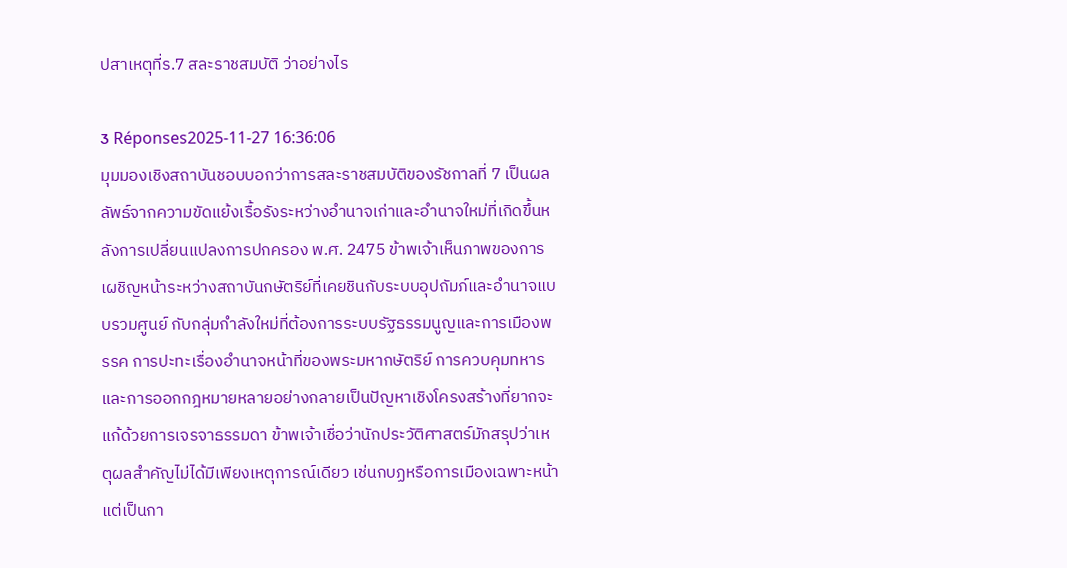ปสาเหตุที่ร.7 สละราชสมบัติ ว่าอย่างไร

3 Réponses2025-11-27 16:36:06
มุมมองเชิงสถาบันชอบบอกว่าการสละราชสมบัติของรัชกาลที่ 7 เป็นผลลัพธ์จากความขัดแย้งเรื้อรังระหว่างอำนาจเก่าและอำนาจใหม่ที่เกิดขึ้นหลังการเปลี่ยนแปลงการปกครอง พ.ศ. 2475 ข้าพเจ้าเห็นภาพของการเผชิญหน้าระหว่างสถาบันกษัตริย์ที่เคยชินกับระบบอุปถัมภ์และอำนาจแบบรวมศูนย์ กับกลุ่มกำลังใหม่ที่ต้องการระบบรัฐธรรมนูญและการเมืองพรรค การปะทะเรื่องอำนาจหน้าที่ของพระมหากษัตริย์ การควบคุมทหาร และการออกกฎหมายหลายอย่างกลายเป็นปัญหาเชิงโครงสร้างที่ยากจะแก้ด้วยการเจรจาธรรมดา ข้าพเจ้าเชื่อว่านักประวัติศาสตร์มักสรุปว่าเหตุผลสำคัญไม่ได้มีเพียงเหตุการณ์เดียว เช่นกบฏหรือการเมืองเฉพาะหน้า แต่เป็นกา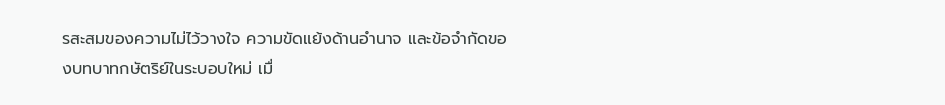รสะสมของความไม่ไว้วางใจ ความขัดแย้งด้านอำนาจ และข้อจำกัดของบทบาทกษัตริย์ในระบอบใหม่ เมื่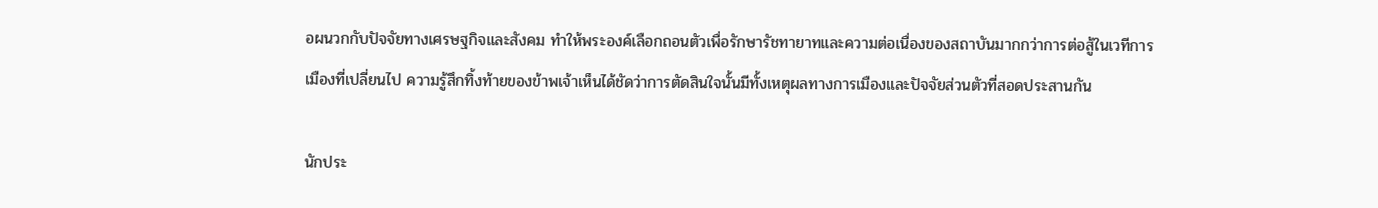อผนวกกับปัจจัยทางเศรษฐกิจและสังคม ทำให้พระองค์เลือกถอนตัวเพื่อรักษารัชทายาทและความต่อเนื่องของสถาบันมากกว่าการต่อสู้ในเวทีการเมืองที่เปลี่ยนไป ความรู้สึกทิ้งท้ายของข้าพเจ้าเห็นได้ชัดว่าการตัดสินใจนั้นมีทั้งเหตุผลทางการเมืองและปัจจัยส่วนตัวที่สอดประสานกัน

นักประ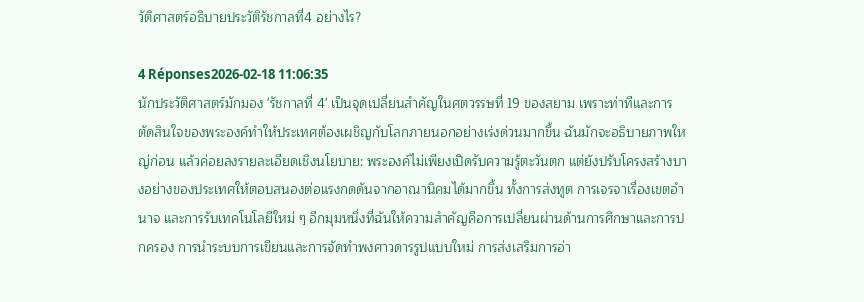วัติศาสตร์อธิบายประวัติรัชกาลที่4 อย่างไร?

4 Réponses2026-02-18 11:06:35
นักประวัติศาสตร์มักมอง 'รัชกาลที่ 4' เป็นจุดเปลี่ยนสำคัญในศตวรรษที่ 19 ของสยาม เพราะท่าทีและการตัดสินใจของพระองค์ทำให้ประเทศต้องเผชิญกับโลกภายนอกอย่างเร่งด่วนมากขึ้น ฉันมักจะอธิบายภาพใหญ่ก่อน แล้วค่อยลงรายละเอียดเชิงนโยบาย: พระองค์ไม่เพียงเปิดรับความรู้ตะวันตก แต่ยังปรับโครงสร้างบางอย่างของประเทศให้ตอบสนองต่อแรงกดดันจากอาณานิคมได้มากขึ้น ทั้งการส่งทูต การเจรจาเรื่องเขตอำนาจ และการรับเทคโนโลยีใหม่ ๆ อีกมุมหนึ่งที่ฉันให้ความสำคัญคือการเปลี่ยนผ่านด้านการศึกษาและการปกครอง การนำระบบการเขียนและการจัดทำพงศาวดารรูปแบบใหม่ การส่งเสริมการอ่า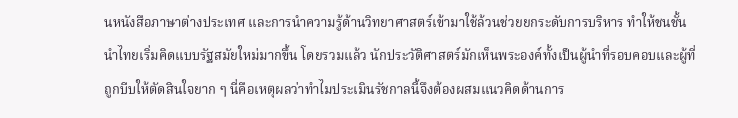นหนังสือภาษาต่างประเทศ และการนำความรู้ด้านวิทยาศาสตร์เข้ามาใช้ล้วนช่วยยกระดับการบริหาร ทำให้ชนชั้นนำไทยเริ่มคิดแบบรัฐสมัยใหม่มากขึ้น โดยรวมแล้ว นักประวัติศาสตร์มักเห็นพระองค์ทั้งเป็นผู้นำที่รอบคอบและผู้ที่ถูกบีบให้ตัดสินใจยาก ๆ นี่คือเหตุผลว่าทำไมประเมินรัชกาลนี้จึงต้องผสมแนวคิดด้านการ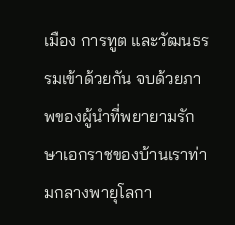เมือง การทูต และวัฒนธรรมเข้าด้วยกัน จบด้วยภาพของผู้นำที่พยายามรักษาเอกราชของบ้านเราท่ามกลางพายุโลกา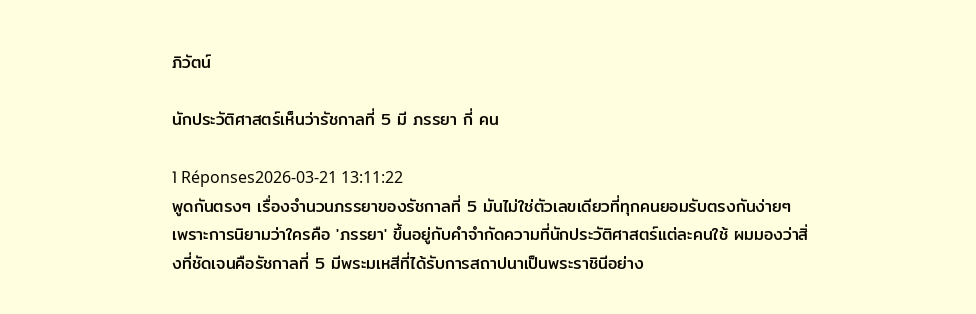ภิวัตน์

นักประวัติศาสตร์เห็นว่ารัชกาลที่ 5 มี ภรรยา กี่ คน

1 Réponses2026-03-21 13:11:22
พูดกันตรงๆ เรื่องจำนวนภรรยาของรัชกาลที่ 5 มันไม่ใช่ตัวเลขเดียวที่ทุกคนยอมรับตรงกันง่ายๆ เพราะการนิยามว่าใครคือ 'ภรรยา' ขึ้นอยู่กับคำจำกัดความที่นักประวัติศาสตร์แต่ละคนใช้ ผมมองว่าสิ่งที่ชัดเจนคือรัชกาลที่ 5 มีพระมเหสีที่ได้รับการสถาปนาเป็นพระราชินีอย่าง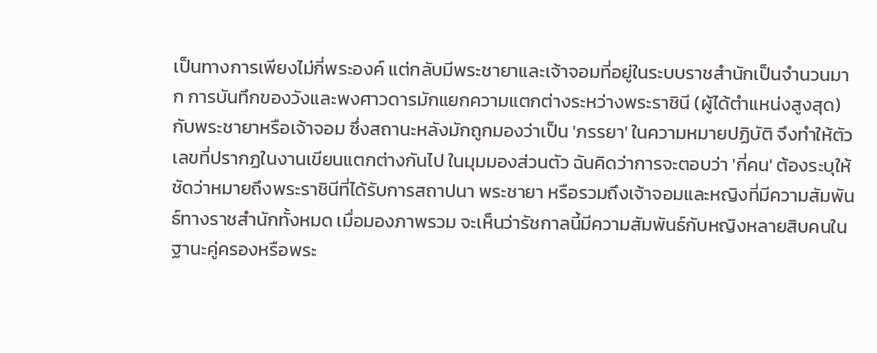เป็นทางการเพียงไม่กี่พระองค์ แต่กลับมีพระชายาและเจ้าจอมที่อยู่ในระบบราชสำนักเป็นจำนวนมาก การบันทึกของวังและพงศาวดารมักแยกความแตกต่างระหว่างพระราชินี (ผู้ได้ตำแหน่งสูงสุด) กับพระชายาหรือเจ้าจอม ซึ่งสถานะหลังมักถูกมองว่าเป็น 'ภรรยา' ในความหมายปฏิบัติ จึงทำให้ตัวเลขที่ปรากฏในงานเขียนแตกต่างกันไป ในมุมมองส่วนตัว ฉันคิดว่าการจะตอบว่า 'กี่คน' ต้องระบุให้ชัดว่าหมายถึงพระราชินีที่ได้รับการสถาปนา พระชายา หรือรวมถึงเจ้าจอมและหญิงที่มีความสัมพันธ์ทางราชสำนักทั้งหมด เมื่อมองภาพรวม จะเห็นว่ารัชกาลนี้มีความสัมพันธ์กับหญิงหลายสิบคนในฐานะคู่ครองหรือพระ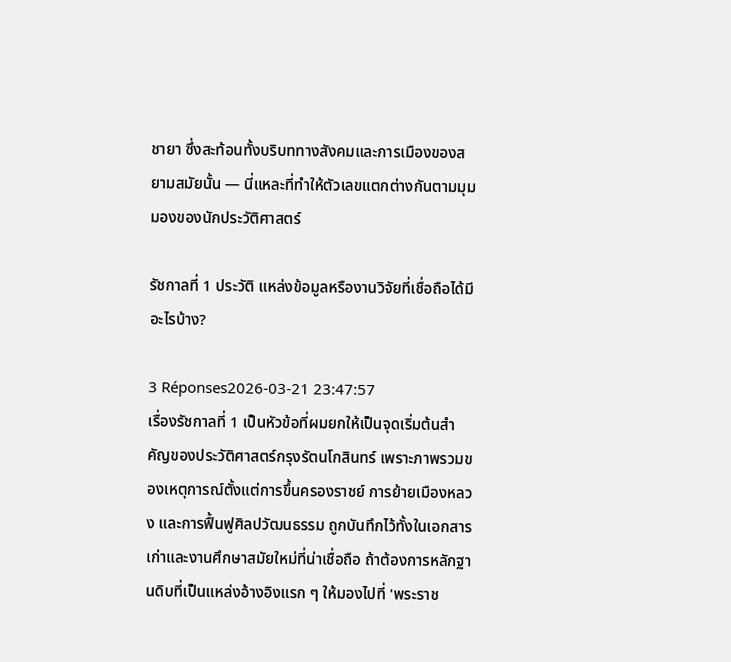ชายา ซึ่งสะท้อนทั้งบริบททางสังคมและการเมืองของสยามสมัยนั้น — นี่แหละที่ทำให้ตัวเลขแตกต่างกันตามมุมมองของนักประวัติศาสตร์

รัชกาลที่ 1 ประวัติ แหล่งข้อมูลหรืองานวิจัยที่เชื่อถือได้มีอะไรบ้าง?

3 Réponses2026-03-21 23:47:57
เรื่องรัชกาลที่ 1 เป็นหัวข้อที่ผมยกให้เป็นจุดเริ่มต้นสำคัญของประวัติศาสตร์กรุงรัตนโกสินทร์ เพราะภาพรวมของเหตุการณ์ตั้งแต่การขึ้นครองราชย์ การย้ายเมืองหลวง และการฟื้นฟูศิลปวัฒนธรรม ถูกบันทึกไว้ทั้งในเอกสารเก่าและงานศึกษาสมัยใหม่ที่น่าเชื่อถือ ถ้าต้องการหลักฐานดิบที่เป็นแหล่งอ้างอิงแรก ๆ ให้มองไปที่ 'พระราช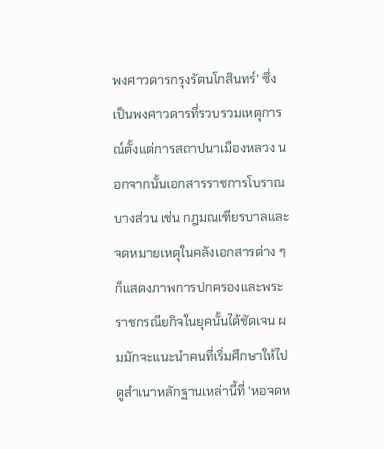พงศาวดารกรุงรัตนโกสินทร์' ซึ่งเป็นพงศาวดารที่รวบรวมเหตุการณ์ตั้งแต่การสถาปนาเมืองหลวง นอกจากนั้นเอกสารราชการโบราณบางส่วน เช่น กฎมณเฑียรบาลและจดหมายเหตุในคลังเอกสารต่าง ๆ ก็แสดงภาพการปกครองและพระราชกรณียกิจในยุคนั้นได้ชัดเจน ผมมักจะแนะนำคนที่เริ่มศึกษาให้ไปดูสำเนาหลักฐานเหล่านี้ที่ 'หอจดห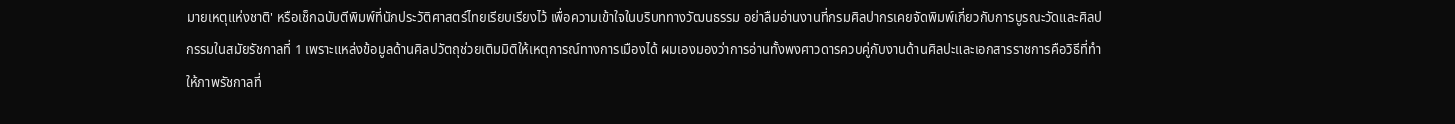มายเหตุแห่งชาติ' หรือเช็กฉบับตีพิมพ์ที่นักประวัติศาสตร์ไทยเรียบเรียงไว้ เพื่อความเข้าใจในบริบททางวัฒนธรรม อย่าลืมอ่านงานที่กรมศิลปากรเคยจัดพิมพ์เกี่ยวกับการบูรณะวัดและศิลปกรรมในสมัยรัชกาลที่ 1 เพราะแหล่งข้อมูลด้านศิลปวัตถุช่วยเติมมิติให้เหตุการณ์ทางการเมืองได้ ผมเองมองว่าการอ่านทั้งพงศาวดารควบคู่กับงานด้านศิลปะและเอกสารราชการคือวิธีที่ทำให้ภาพรัชกาลที่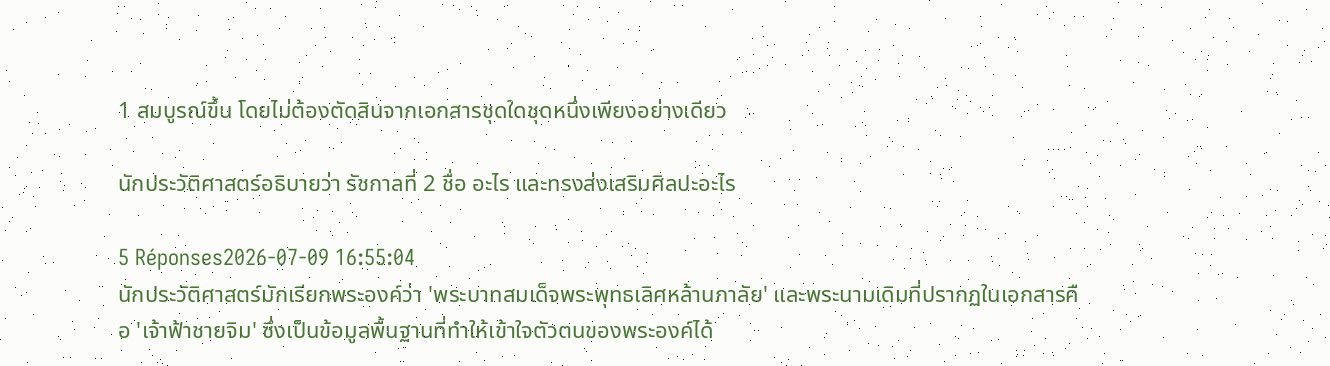1 สมบูรณ์ขึ้น โดยไม่ต้องตัดสินจากเอกสารชุดใดชุดหนึ่งเพียงอย่างเดียว

นักประวัติศาสตร์อธิบายว่า รัชกาลที่ 2 ชื่อ อะไร และทรงส่งเสริมศิลปะอะไร

5 Réponses2026-07-09 16:55:04
นักประวัติศาสตร์มักเรียกพระองค์ว่า 'พระบาทสมเด็จพระพุทธเลิศหล้านภาลัย' และพระนามเดิมที่ปรากฏในเอกสารคือ 'เจ้าฟ้าชายจิม' ซึ่งเป็นข้อมูลพื้นฐานที่ทำให้เข้าใจตัวตนของพระองค์ได้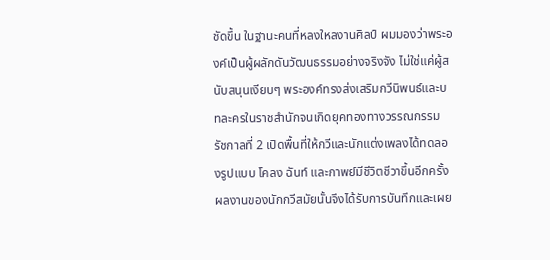ชัดขึ้น ในฐานะคนที่หลงใหลงานศิลป์ ผมมองว่าพระองค์เป็นผู้ผลักดันวัฒนธรรมอย่างจริงจัง ไม่ใช่แค่ผู้สนับสนุนเงียบๆ พระองค์ทรงส่งเสริมกวีนิพนธ์และบทละครในราชสำนักจนเกิดยุคทองทางวรรณกรรม รัชกาลที่ 2 เปิดพื้นที่ให้กวีและนักแต่งเพลงได้ทดลองรูปแบบ โคลง ฉันท์ และกาพย์มีชีวิตชีวาขึ้นอีกครั้ง ผลงานของนักกวีสมัยนั้นจึงได้รับการบันทึกและเผย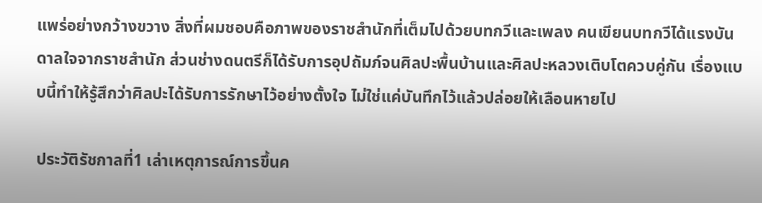แพร่อย่างกว้างขวาง สิ่งที่ผมชอบคือภาพของราชสำนักที่เต็มไปด้วยบทกวีและเพลง คนเขียนบทกวีได้แรงบันดาลใจจากราชสำนัก ส่วนช่างดนตรีก็ได้รับการอุปถัมภ์จนศิลปะพื้นบ้านและศิลปะหลวงเติบโตควบคู่กัน เรื่องแบบนี้ทำให้รู้สึกว่าศิลปะได้รับการรักษาไว้อย่างตั้งใจ ไม่ใช่แค่บันทึกไว้แล้วปล่อยให้เลือนหายไป

ประวัติรัชกาลที่1 เล่าเหตุการณ์การขึ้นค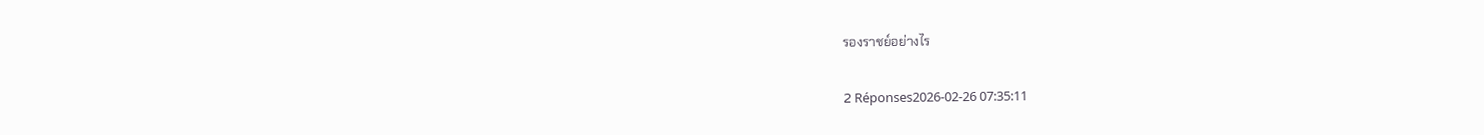รองราชย์อย่างไร

2 Réponses2026-02-26 07:35:11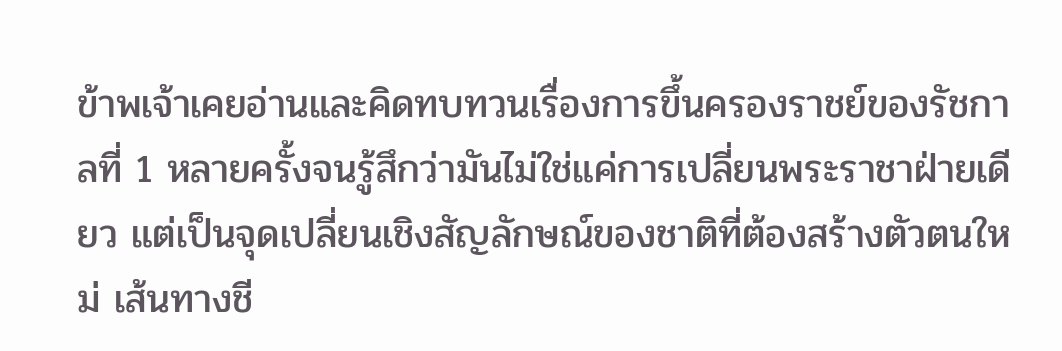ข้าพเจ้าเคยอ่านและคิดทบทวนเรื่องการขึ้นครองราชย์ของรัชกาลที่ 1 หลายครั้งจนรู้สึกว่ามันไม่ใช่แค่การเปลี่ยนพระราชาฝ่ายเดียว แต่เป็นจุดเปลี่ยนเชิงสัญลักษณ์ของชาติที่ต้องสร้างตัวตนใหม่ เส้นทางชี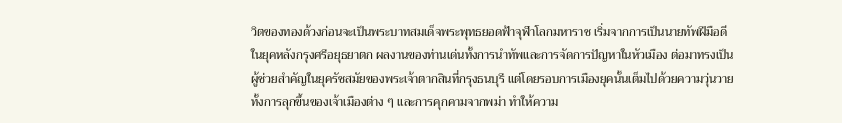วิตของทองด้วงก่อนจะเป็นพระบาทสมเด็จพระพุทธยอดฟ้าจุฬาโลกมหาราช เริ่มจากการเป็นนายทัพฝีมือดีในยุคหลังกรุงศรีอยุธยาตก ผลงานของท่านเด่นทั้งการนำทัพและการจัดการปัญหาในหัวเมือง ต่อมาทรงเป็นผู้ช่วยสำคัญในยุครัชสมัยของพระเจ้าตากสินที่กรุงธนบุรี แต่โดยรอบการเมืองยุคนั้นเต็มไปด้วยความวุ่นวาย ทั้งการลุกขึ้นของเจ้าเมืองต่าง ๆ และการคุกคามจากพม่า ทำให้ความ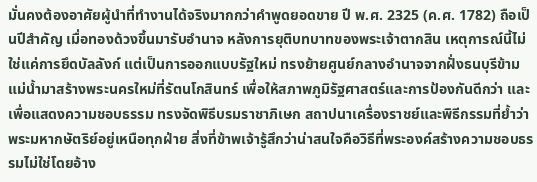มั่นคงต้องอาศัยผู้นำที่ทำงานได้จริงมากกว่าคำพูดยอดขาย ปี พ.ศ. 2325 (ค.ศ. 1782) ถือเป็นปีสำคัญ เมื่อทองด้วงขึ้นมารับอำนาจ หลังการยุติบทบาทของพระเจ้าตากสิน เหตุการณ์นี้ไม่ใช่แค่การยึดบัลลังก์ แต่เป็นการออกแบบรัฐใหม่ ทรงย้ายศูนย์กลางอำนาจจากฝั่งธนบุรีข้ามแม่น้ำมาสร้างพระนครใหม่ที่รัตนโกสินทร์ เพื่อให้สภาพภูมิรัฐศาสตร์และการป้องกันดีกว่า และเพื่อแสดงความชอบธรรม ทรงจัดพิธีบรมราชาภิเษก สถาปนาเครื่องราชย์และพิธีกรรมที่ย้ำว่าพระมหากษัตริย์อยู่เหนือทุกฝ่าย สิ่งที่ข้าพเจ้ารู้สึกว่าน่าสนใจคือวิธีที่พระองค์สร้างความชอบธรรมไม่ใช่โดยอ้าง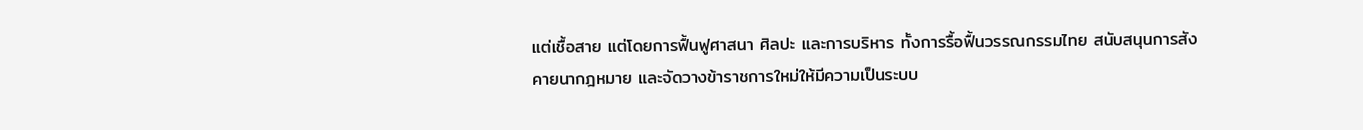แต่เชื้อสาย แต่โดยการฟื้นฟูศาสนา ศิลปะ และการบริหาร ทั้งการรื้อฟื้นวรรณกรรมไทย สนับสนุนการสังคายนากฎหมาย และจัดวางข้าราชการใหม่ให้มีความเป็นระบบ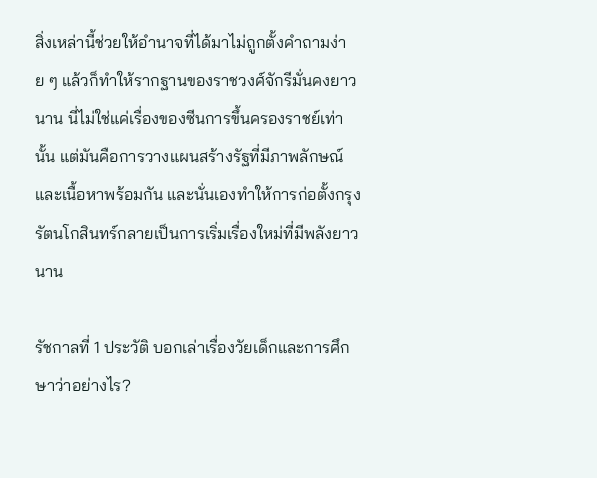สิ่งเหล่านี้ช่วยให้อำนาจที่ได้มาไม่ถูกตั้งคำถามง่าย ๆ แล้วก็ทำให้รากฐานของราชวงศ์จักรีมั่นคงยาวนาน นี่ไม่ใช่แค่เรื่องของซีนการขึ้นครองราชย์เท่านั้น แต่มันคือการวางแผนสร้างรัฐที่มีภาพลักษณ์และเนื้อหาพร้อมกัน และนั่นเองทำให้การก่อตั้งกรุงรัตนโกสินทร์กลายเป็นการเริ่มเรื่องใหม่ที่มีพลังยาวนาน

รัชกาลที่ 1 ประวัติ บอกเล่าเรื่องวัยเด็กและการศึกษาว่าอย่างไร?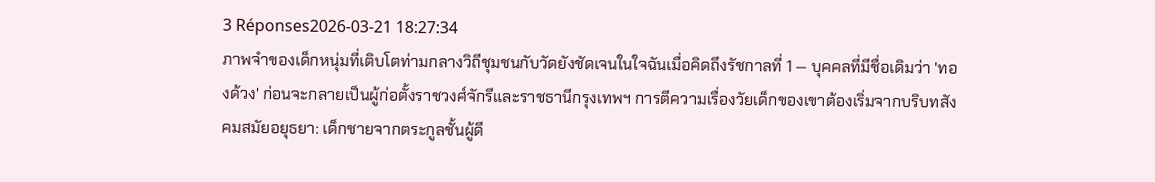3 Réponses2026-03-21 18:27:34
ภาพจำของเด็กหนุ่มที่เติบโตท่ามกลางวิถีชุมชนกับวัดยังชัดเจนในใจฉันเมื่อคิดถึงรัชกาลที่ 1 — บุคคลที่มีชื่อเดิมว่า 'ทองด้วง' ก่อนจะกลายเป็นผู้ก่อตั้งราชวงศ์จักรีและราชธานีกรุงเทพฯ การตีความเรื่องวัยเด็กของเขาต้องเริ่มจากบริบทสังคมสมัยอยุธยา: เด็กชายจากตระกูลชั้นผู้ดี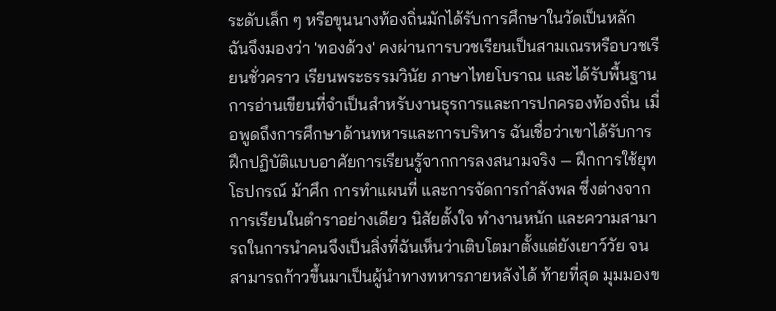ระดับเล็ก ๆ หรือขุนนางท้องถิ่นมักได้รับการศึกษาในวัดเป็นหลัก ฉันจึงมองว่า 'ทองด้วง' คงผ่านการบวชเรียนเป็นสามเณรหรือบวชเรียนชั่วคราว เรียนพระธรรมวินัย ภาษาไทยโบราณ และได้รับพื้นฐานการอ่านเขียนที่จำเป็นสำหรับงานธุรการและการปกครองท้องถิ่น เมื่อพูดถึงการศึกษาด้านทหารและการบริหาร ฉันเชื่อว่าเขาได้รับการฝึกปฏิบัติแบบอาศัยการเรียนรู้จากการลงสนามจริง — ฝึกการใช้ยุทโธปกรณ์ ม้าศึก การทำแผนที่ และการจัดการกำลังพล ซึ่งต่างจากการเรียนในตำราอย่างเดียว นิสัยตั้งใจ ทำงานหนัก และความสามารถในการนำคนจึงเป็นสิ่งที่ฉันเห็นว่าเติบโตมาตั้งแต่ยังเยาว์วัย จนสามารถก้าวขึ้นมาเป็นผู้นำทางทหารภายหลังได้ ท้ายที่สุด มุมมองข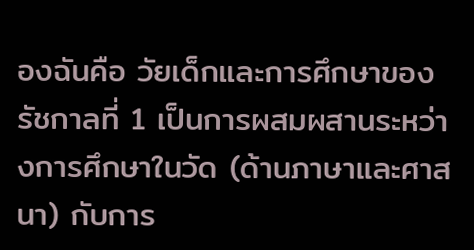องฉันคือ วัยเด็กและการศึกษาของรัชกาลที่ 1 เป็นการผสมผสานระหว่างการศึกษาในวัด (ด้านภาษาและศาสนา) กับการ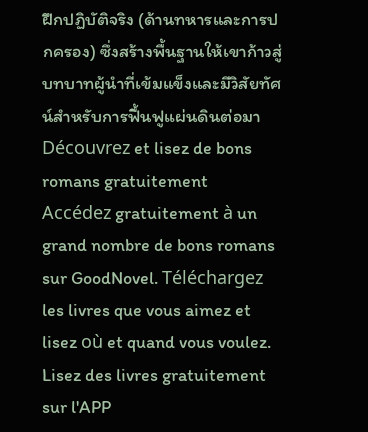ฝึกปฏิบัติจริง (ด้านทหารและการปกครอง) ซึ่งสร้างพื้นฐานให้เขาก้าวสู่บทบาทผู้นำที่เข้มแข็งและมีวิสัยทัศน์สำหรับการฟื้นฟูแผ่นดินต่อมา
Découvrez et lisez de bons romans gratuitement
Accédez gratuitement à un grand nombre de bons romans sur GoodNovel. Téléchargez les livres que vous aimez et lisez où et quand vous voulez.
Lisez des livres gratuitement sur l'APP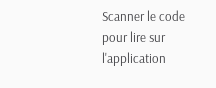Scanner le code pour lire sur l'application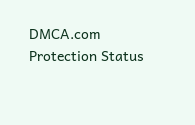DMCA.com Protection Status